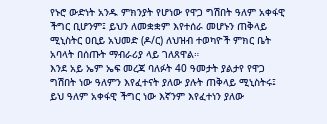የኑሮ ውድነት አንዱ ምክንያት የሆነው የዋጋ ግሽበት ዓለም አቀፋዊ ችግር ቢሆንም፤ ይህን ለመቋቋም እየተሰራ መሆኑን ጠቅላይ ሚኒስትር ዐቢይ አህመድ (ዶ/ር) ለህዝብ ተወካዮች ምክር ቤት አባላት በሰጡት ማብራሪያ ላይ ገለጸዋል።
እንደ አይ ኤም ኤፍ መረጃ ባለፉት 40 ዓመታት ያልታየ የዋጋ ግሽበት ነው ዓለምን እየፈተናት ያለው ያሉት ጠቅላይ ሚኒስትሩ፤ ይህ ዓለም አቀፋዊ ችግር ነው እኛንም እየፈተነን ያለው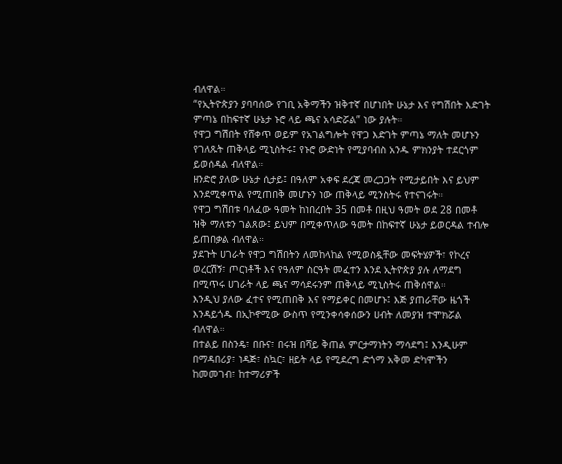ብለዋል።
“የኢትዮጵያን ያባባሰው የገቢ አቅማችን ዝቅተኛ በሆነበት ሁኔታ እና የግሽበት እድገት ምጣኔ በከፍተኛ ሁኔታ ኑሮ ላይ ጫና አሳድሯል” ነው ያሉት።
የዋጋ ግሽበት የሸቀጥ ወይም የአገልግሎት የዋጋ እድገት ምጣኔ ማለት መሆኑን የገለጹት ጠቅላይ ሚኒስትሩ፤ የኑሮ ውድነት የሚያባብስ አንዱ ምክንያት ተደርጎም ይወሰዳል ብለዋል።
ዘንድሮ ያለው ሁኔታ ሲታይ፤ በዓለም አቀፍ ደረጃ መረጋጋት የሚታይበት እና ይህም እንደሚቀጥል የሚጠበቅ መሆኑን ነው ጠቅላይ ሚንስትሩ የተናገሩት።
የዋጋ ግሽበቱ ባለፈው ዓመት ከነበረበት 35 በመቶ በዚህ ዓመት ወደ 28 በመቶ ዝቅ ማለቱን ገልጸው፤ ይህም በሚቀጥለው ዓመት በከፍተኛ ሁኔታ ይወርዳል ተብሎ ይጠበቃል ብለዋል።
ያደጉት ሀገራት የዋጋ ግሽበትን ለመከላከል የሚወስዷቸው መፍትሄዎች፣ የኮረና ወረርሽኝ፣ ጦርነቶች እና የዓለም ስርዓት መፈተን እንደ ኢትዮጵያ ያሉ ለማደግ በሚጥሩ ሀገራት ላይ ጫና ማሳደሩንም ጠቅላይ ሚኒስትሩ ጠቅሰዋል።
እንዲህ ያለው ፈተና የሚጠበቅ እና የማይቀር በመሆኑ፤ እጅ ያጠራቸው ዜጎች እንዳይጎዱ በኢኮኖሚው ውስጥ የሚንቀሳቀሰውን ሀብት ለመያዝ ተሞክሯል ብለዋል።
በተልይ በስንዴ፣ በቡና፣ በሩዝ በሻይ ቅጠል ምርታማነትን ማሳደግ፤ እንዲሁም በማዳበሪያ፣ ነዳጅ፣ ስኳር፣ ዘይት ላይ የሚደረግ ድጎማ አቅመ ድካሞችን ከመመገብ፣ ከተማሪዎች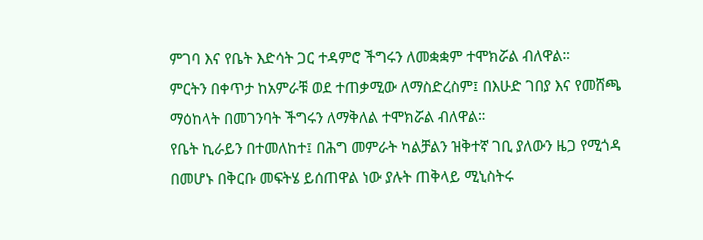ምገባ እና የቤት እድሳት ጋር ተዳምሮ ችግሩን ለመቋቋም ተሞክሯል ብለዋል።
ምርትን በቀጥታ ከአምራቹ ወደ ተጠቃሚው ለማስድረስም፤ በእሁድ ገበያ እና የመሸጫ ማዕከላት በመገንባት ችግሩን ለማቅለል ተሞክሯል ብለዋል።
የቤት ኪራይን በተመለከተ፤ በሕግ መምራት ካልቻልን ዝቅተኛ ገቢ ያለውን ዜጋ የሚጎዳ በመሆኑ በቅርቡ መፍትሄ ይሰጠዋል ነው ያሉት ጠቅላይ ሚኒስትሩ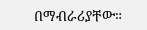በማብራሪያቸው።